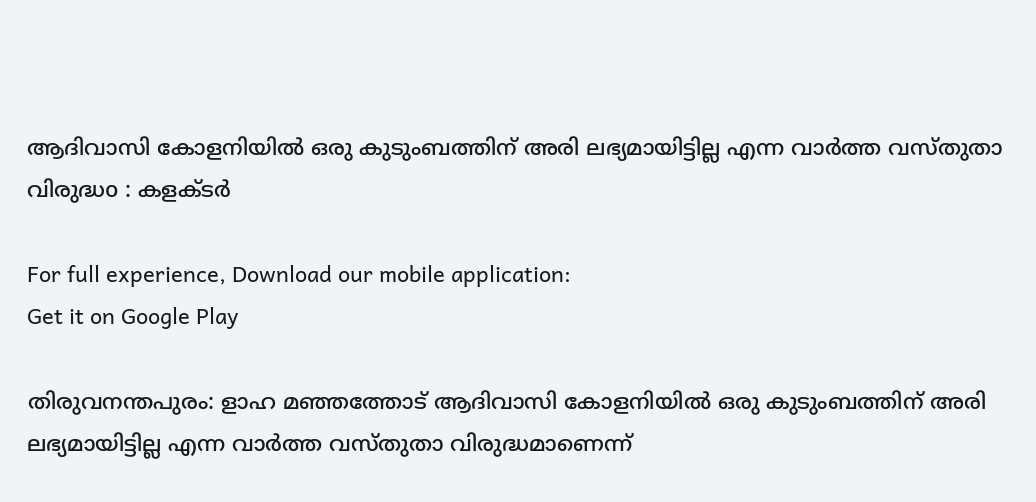ആദിവാസി കോളനിയില്‍ ഒരു കുടുംബത്തിന് അരി ലഭ്യമായിട്ടില്ല എന്ന വാര്‍ത്ത വസ്തുതാ വിരുദ്ധo : കളക്ടര്‍

For full experience, Download our mobile application:
Get it on Google Play

തിരുവനന്തപുരം: ളാഹ മഞ്ഞത്തോട് ആദിവാസി കോളനിയില്‍ ഒരു കുടുംബത്തിന് അരി ലഭ്യമായിട്ടില്ല എന്ന വാര്‍ത്ത വസ്തുതാ വിരുദ്ധമാണെന്ന്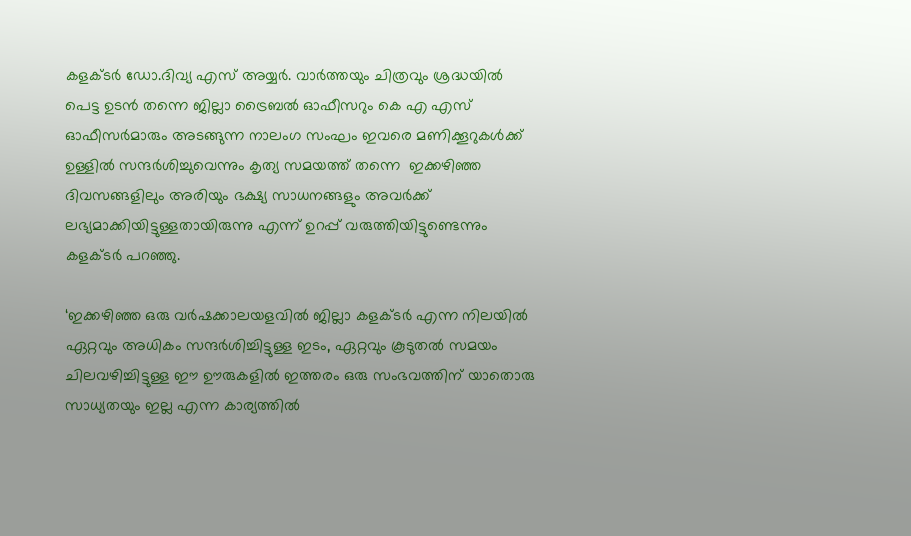കളക്ടര്‍ ഡോ.ദിവ്യ എസ് അയ്യര്‍. വാര്‍ത്തയും ചിത്രവും ശ്രദ്ധയില്‍ പെട്ട ഉടന്‍ തന്നെ ജില്ലാ ട്രൈബല്‍ ഓഫീസറും കെ എ എസ് ഓഫീസര്‍മാരും അടങ്ങുന്ന നാലംഗ സംഘം ഇവരെ മണിക്കൂറുകള്‍ക്ക് ഉള്ളില്‍ സന്ദര്‍ശിച്ചുവെന്നും കൃത്യ സമയത്ത് തന്നെ  ഇക്കഴിഞ്ഞ ദിവസങ്ങളിലും അരിയും ഭക്ഷ്യ സാധനങ്ങളും അവര്‍ക്ക് ലഭ്യമാക്കിയിട്ടുള്ളതായിരുന്നു എന്ന് ഉറപ്പ് വരുത്തിയിട്ടുണ്ടെന്നും കളക്ടര്‍ പറഞ്ഞു.

‘ഇക്കഴിഞ്ഞ ഒരു വര്‍ഷക്കാലയളവില്‍ ജില്ലാ കളക്ടര്‍ എന്ന നിലയില്‍ ഏറ്റവും അധികം സന്ദര്‍ശിച്ചിട്ടുള്ള ഇടം, ഏറ്റവും കൂടുതല്‍ സമയം ചിലവഴിച്ചിട്ടുള്ള ഈ ഊരുകളില്‍ ഇത്തരം ഒരു സംഭവത്തിന് യാതൊരു സാധ്യതയും ഇല്ല എന്ന കാര്യത്തില്‍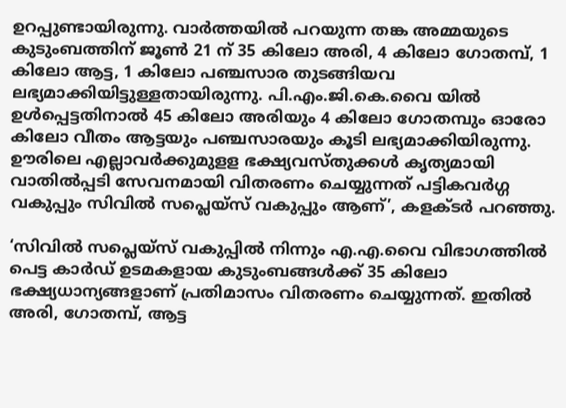ഉറപ്പുണ്ടായിരുന്നു. വാര്‍ത്തയില്‍ പറയുന്ന തങ്ക അമ്മയുടെ കുടുംബത്തിന് ജൂണ്‍ 21 ന് 35 കിലോ അരി, 4 കിലോ ഗോതമ്പ്, 1 കിലോ ആട്ട, 1 കിലോ പഞ്ചസാര തുടങ്ങിയവ ലഭ്യമാക്കിയിട്ടുള്ളതായിരുന്നു. പി.എം.ജി.കെ.വൈ യില്‍ ഉള്‍പ്പെട്ടതിനാല്‍ 45 കിലോ അരിയും 4 കിലോ ഗോതമ്പും ഓരോ കിലോ വീതം ആട്ടയും പഞ്ചസാരയും കൂടി ലഭ്യമാക്കിയിരുന്നു. ഊരിലെ എല്ലാവര്‍ക്കുമുളള ഭക്ഷ്യവസ്തുക്കള്‍ കൃത്യമായി വാതില്‍പ്പടി സേവനമായി വിതരണം ചെയ്യുന്നത് പട്ടികവര്‍ഗ്ഗ വകുപ്പും സിവില്‍ സപ്ലെയ്സ് വകുപ്പും ആണ്’, കളക്ടര്‍ പറഞ്ഞു.

‘സിവില്‍ സപ്ലെയ്സ് വകുപ്പില്‍ നിന്നും എ.എ.വൈ വിഭാഗത്തില്‍ പെട്ട കാര്‍ഡ് ഉടമകളായ കുടുംബങ്ങള്‍ക്ക് 35 കിലോ ഭക്ഷ്യധാന്യങ്ങളാണ് പ്രതിമാസം വിതരണം ചെയ്യുന്നത്. ഇതില്‍ അരി, ഗോതമ്പ്, ആട്ട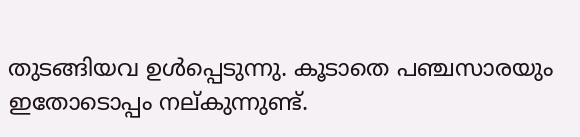തുടങ്ങിയവ ഉള്‍പ്പെടുന്നു. കൂടാതെ പഞ്ചസാരയും ഇതോടൊപ്പം നല്കുന്നുണ്ട്.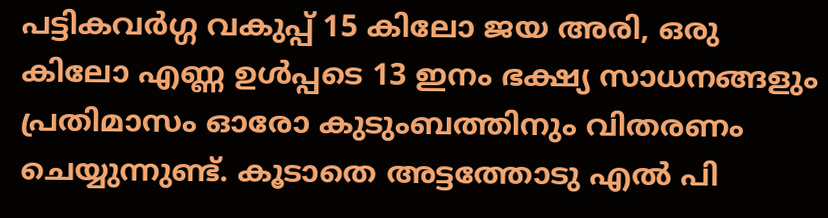പട്ടികവര്‍ഗ്ഗ വകുപ്പ് 15 കിലോ ജയ അരി, ഒരു കിലോ എണ്ണ ഉള്‍പ്പടെ 13 ഇനം ഭക്ഷ്യ സാധനങ്ങളും പ്രതിമാസം ഓരോ കുടുംബത്തിനും വിതരണം ചെയ്യുന്നുണ്ട്. കൂടാതെ അട്ടത്തോടു എല്‍ പി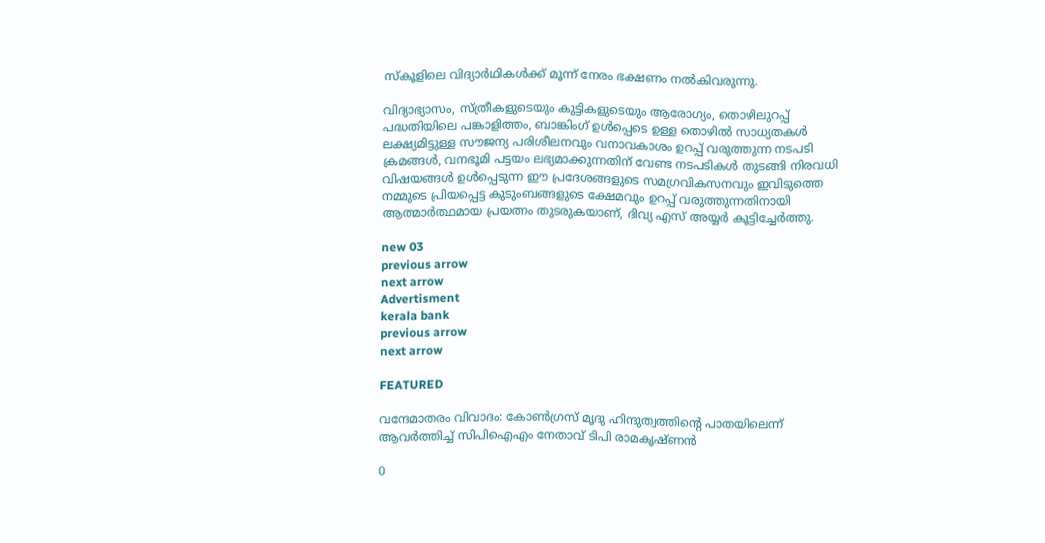സ്കൂളിലെ വിദ്യാര്‍ഥികള്‍ക്ക് മൂന്ന് നേരം ഭക്ഷണം നല്‍കിവരുന്നു.

വിദ്യാഭ്യാസം, സ്ത്രീകളുടെയും കുട്ടികളുടെയും ആരോഗ്യം, തൊഴിലുറപ്പ് പദ്ധതിയിലെ പങ്കാളിത്തം, ബാങ്കിംഗ് ഉള്‍പ്പെടെ ഉള്ള തൊഴില്‍ സാധ്യതകള്‍ ലക്ഷ്യമിട്ടുള്ള സൗജന്യ പരിശീലനവും വനാവകാശം ഉറപ്പ് വരുത്തുന്ന നടപടി ക്രമങ്ങള്‍, വനഭൂമി പട്ടയം ലഭ്യമാക്കുന്നതിന് വേണ്ട നടപടികള്‍ തുടങ്ങി നിരവധി വിഷയങ്ങള്‍ ഉള്‍പ്പെടുന്ന ഈ പ്രദേശങ്ങളുടെ സമഗ്രവികസനവും ഇവിടുത്തെ നമ്മുടെ പ്രിയപ്പെട്ട കുടുംബങ്ങളുടെ ക്ഷേമവും ഉറപ്പ് വരുത്തുന്നതിനായി ആത്മാര്‍ത്ഥമായ പ്രയത്നം തുടരുകയാണ്, ദിവ്യ എസ് അയ്യര്‍ കൂട്ടിച്ചേര്‍ത്തു.

new 03
previous arrow
next arrow
Advertisment
kerala bank
previous arrow
next arrow

FEATURED

വന്ദേമാതരം വിവാദം: കോൺഗ്രസ് മൃദു ഹിന്ദുത്വത്തിന്റെ പാതയിലെന്ന് ആവർത്തിച്ച് സിപിഐഎം നേതാവ് ടിപി രാമകൃഷ്ണൻ

0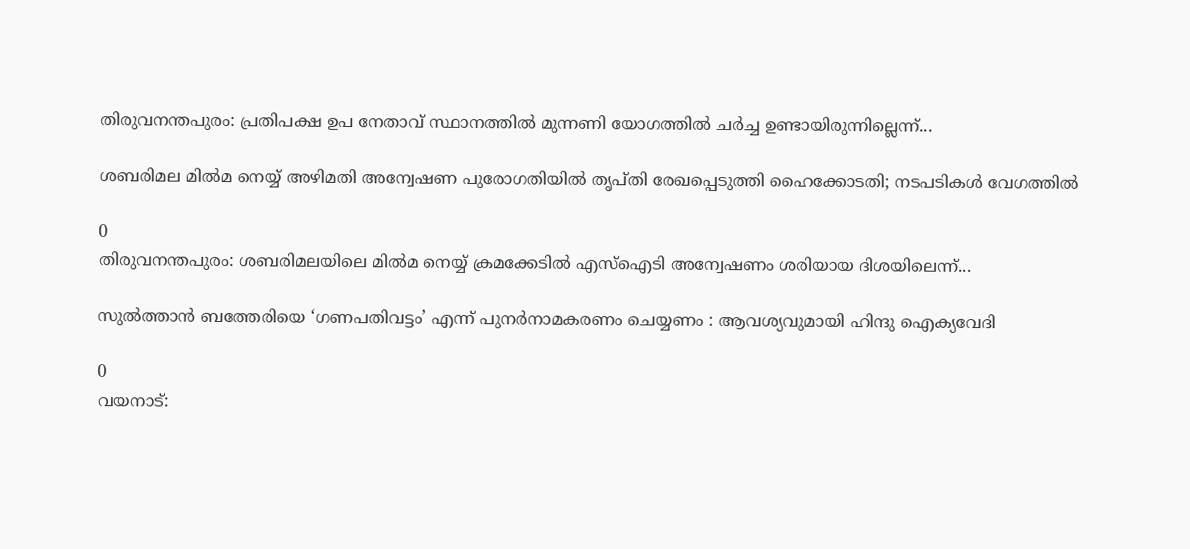തിരുവനന്തപുരം: പ്രതിപക്ഷ ഉപ നേതാവ് സ്ഥാനത്തില്‍ മുന്നണി യോഗത്തില്‍ ചര്‍ച്ച ഉണ്ടായിരുന്നില്ലെന്ന്...

ശബരിമല മിൽമ നെയ്യ് അഴിമതി അന്വേഷണ പുരോഗതിയിൽ തൃപ്തി രേഖപ്പെടുത്തി ഹൈക്കോടതി; നടപടികൾ വേഗത്തിൽ

0
തിരുവനന്തപുരം: ശബരിമലയിലെ മില്‍മ നെയ്യ് ക്രമക്കേടിൽ എസ്ഐടി അന്വേഷണം ശരിയായ ദിശയിലെന്ന്...

സുൽത്താൻ ബത്തേരിയെ ‘ഗണപതിവട്ടം’ എന്ന് പുനർനാമകരണം ചെയ്യണം : ആവശ്യവുമായി ഹിന്ദു ഐക്യവേദി

0
വയനാട്: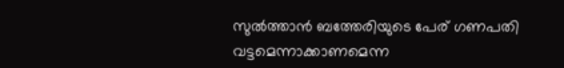സുല്‍ത്താന്‍ ബത്തേരിയുടെ പേര് ഗണപതി വട്ടമെന്നാക്കാണമെന്ന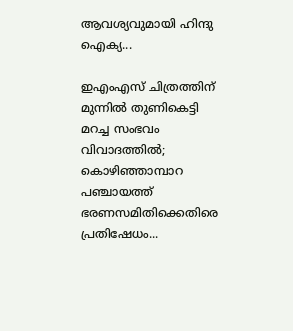ആവശ്യവുമായി ഹിന്ദു ഐക്യ...

ഇഎംഎസ് ചിത്രത്തിന് മുന്നിൽ തുണികെട്ടി മറച്ച സംഭവം വിവാദത്തിൽ; കൊഴിഞ്ഞാമ്പാറ പഞ്ചായത്ത് ഭരണസമിതിക്കെതിരെ പ്രതിഷേധം...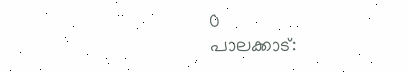0
പാലക്കാട്: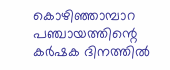കൊഴിഞ്ഞാമ്പാറ പഞ്ചായത്തിന്റെ കര്‍ഷക ദിനത്തില്‍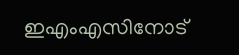ഇഎംഎസിനോട്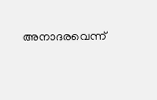അനാദരവെന്ന്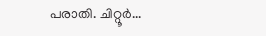പരാതി. ചിറ്റൂര്‍...